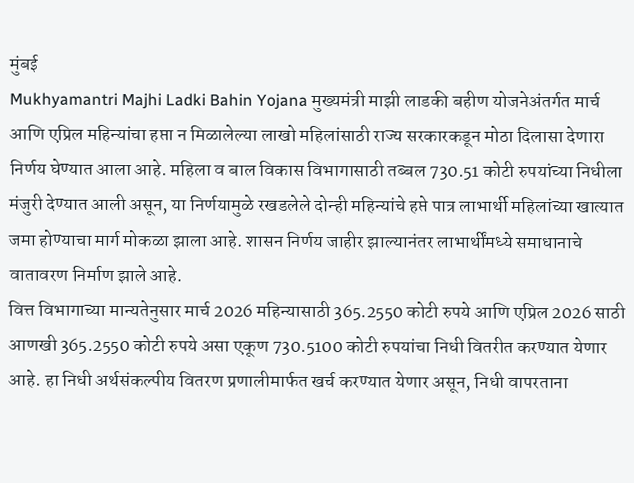मुंबई
Mukhyamantri Majhi Ladki Bahin Yojana मुख्यमंत्री माझी लाडकी बहीण योजनेअंतर्गत मार्च आणि एप्रिल महिन्यांचा हप्ता न मिळालेल्या लाखो महिलांसाठी राज्य सरकारकडून मोठा दिलासा देणारा निर्णय घेण्यात आला आहे. महिला व बाल विकास विभागासाठी तब्बल 730.51 कोटी रुपयांच्या निधीला मंजुरी देण्यात आली असून, या निर्णयामुळे रखडलेले दोन्ही महिन्यांचे हप्ते पात्र लाभार्थी महिलांच्या खात्यात जमा होण्याचा मार्ग मोकळा झाला आहे. शासन निर्णय जाहीर झाल्यानंतर लाभार्थींमध्ये समाधानाचे वातावरण निर्माण झाले आहे.
वित्त विभागाच्या मान्यतेनुसार मार्च 2026 महिन्यासाठी 365.2550 कोटी रुपये आणि एप्रिल 2026 साठी आणखी 365.2550 कोटी रुपये असा एकूण 730.5100 कोटी रुपयांचा निधी वितरीत करण्यात येणार आहे. हा निधी अर्थसंकल्पीय वितरण प्रणालीमार्फत खर्च करण्यात येणार असून, निधी वापरताना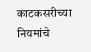काटकसरीच्या नियमांचे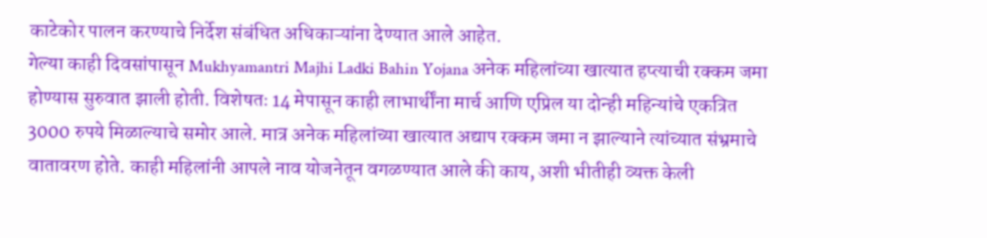काटेकोर पालन करण्याचे निर्देश संबंधित अधिकाऱ्यांना देण्यात आले आहेत.
गेल्या काही दिवसांपासून Mukhyamantri Majhi Ladki Bahin Yojana अनेक महिलांच्या खात्यात हप्त्याची रक्कम जमा होण्यास सुरुवात झाली होती. विशेषतः 14 मेपासून काही लाभार्थींना मार्च आणि एप्रिल या दोन्ही महिन्यांचे एकत्रित 3000 रुपये मिळाल्याचे समोर आले. मात्र अनेक महिलांच्या खात्यात अद्याप रक्कम जमा न झाल्याने त्यांच्यात संभ्रमाचे वातावरण होते. काही महिलांनी आपले नाव योजनेतून वगळण्यात आले की काय, अशी भीतीही व्यक्त केली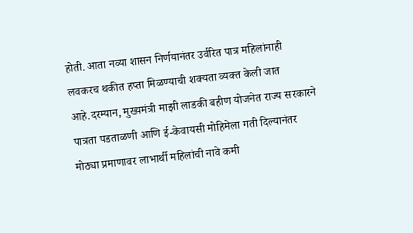होती. आता नव्या शासन निर्णयानंतर उर्वरित पात्र महिलांनाही लवकरच थकीत हप्ता मिळण्याची शक्यता व्यक्त केली जात आहे.दरम्यान, मुख्यमंत्री माझी लाडकी बहीण योजनेत राज्य सरकारने पात्रता पडताळणी आणि ई-केवायसी मोहिमेला गती दिल्यानंतर मोठ्या प्रमाणावर लाभार्थी महिलांची नावे कमी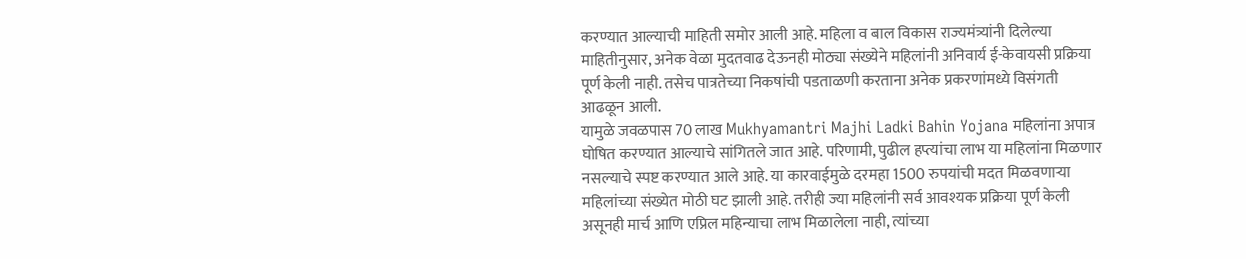करण्यात आल्याची माहिती समोर आली आहे. महिला व बाल विकास राज्यमंत्र्यांनी दिलेल्या माहितीनुसार, अनेक वेळा मुदतवाढ देऊनही मोठ्या संख्येने महिलांनी अनिवार्य ई-केवायसी प्रक्रिया पूर्ण केली नाही. तसेच पात्रतेच्या निकषांची पडताळणी करताना अनेक प्रकरणांमध्ये विसंगती आढळून आली.
यामुळे जवळपास 70 लाख Mukhyamantri Majhi Ladki Bahin Yojana महिलांना अपात्र घोषित करण्यात आल्याचे सांगितले जात आहे. परिणामी, पुढील हप्त्यांचा लाभ या महिलांना मिळणार नसल्याचे स्पष्ट करण्यात आले आहे. या कारवाईमुळे दरमहा 1500 रुपयांची मदत मिळवणाऱ्या महिलांच्या संख्येत मोठी घट झाली आहे. तरीही ज्या महिलांनी सर्व आवश्यक प्रक्रिया पूर्ण केली असूनही मार्च आणि एप्रिल महिन्याचा लाभ मिळालेला नाही, त्यांच्या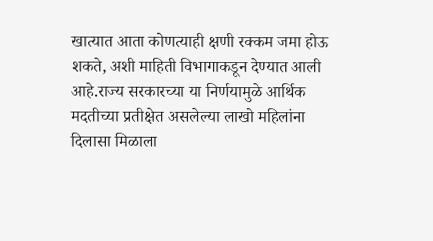खात्यात आता कोणत्याही क्षणी रक्कम जमा होऊ शकते, अशी माहिती विभागाकडून देण्यात आली आहे.राज्य सरकारच्या या निर्णयामुळे आर्थिक मदतीच्या प्रतीक्षेत असलेल्या लाखो महिलांना दिलासा मिळाला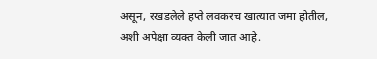असून, रखडलेले हप्ते लवकरच खात्यात जमा होतील, अशी अपेक्षा व्यक्त केली जात आहे.